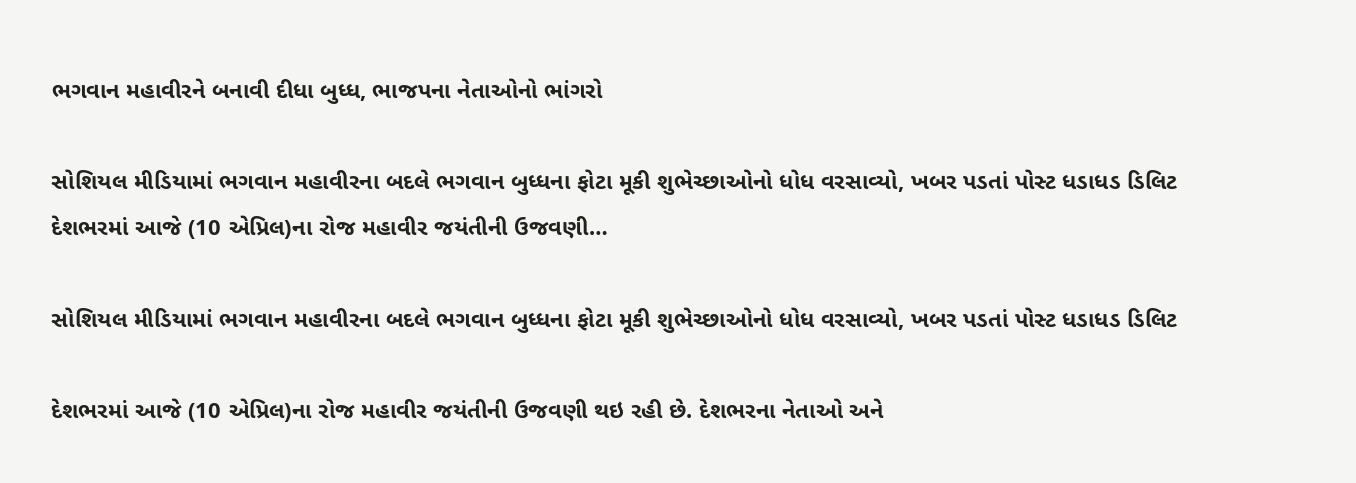ભગવાન મહાવીરને બનાવી દીધા બુધ્ધ, ભાજપના નેતાઓનો ભાંગરો

સોશિયલ મીડિયામાં ભગવાન મહાવીરના બદલે ભગવાન બુધ્ધના ફોટા મૂકી શુભેચ્છાઓનો ધોધ વરસાવ્યો, ખબર પડતાં પોસ્ટ ધડાધડ ડિલિટ દેશભરમાં આજે (10 એપ્રિલ)ના રોજ મહાવીર જયંતીની ઉજવણી…

સોશિયલ મીડિયામાં ભગવાન મહાવીરના બદલે ભગવાન બુધ્ધના ફોટા મૂકી શુભેચ્છાઓનો ધોધ વરસાવ્યો, ખબર પડતાં પોસ્ટ ધડાધડ ડિલિટ

દેશભરમાં આજે (10 એપ્રિલ)ના રોજ મહાવીર જયંતીની ઉજવણી થઇ રહી છે. દેશભરના નેતાઓ અને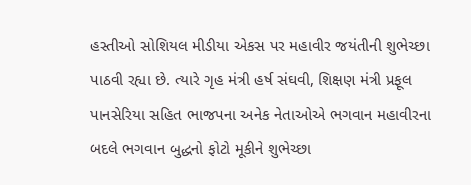હસ્તીઓ સોશિયલ મીડીયા એકસ પર મહાવીર જયંતીની શુભેચ્છા પાઠવી રહ્યા છે. ત્યારે ગૃહ મંત્રી હર્ષ સંઘવી, શિક્ષણ મંત્રી પ્રફૂલ પાનસેરિયા સહિત ભાજપના અનેક નેતાઓએ ભગવાન મહાવીરના બદલે ભગવાન બુદ્ધનો ફોટો મૂકીને શુભેચ્છા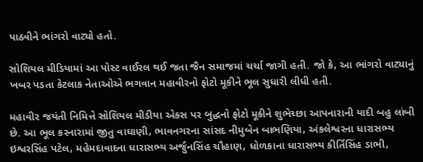પાઠવીને ભાંગરો વાટ્યો હતો.

સોશિયલ મીડિયામાં આ પોસ્ટ વાઈરલ થઈ જતા જૈન સમાજમાં ચર્ચા જાગી હતી. જો કે, આ ભાંગરો વાટ્યાનું ખબર પડતા કેટલાક નેતાઓએ ભગવાન મહાવીરનો ફોટો મૂકીને ભૂલ સુધારી લીધી હતી.

મહાવીર જયંતી નિમિત્તે સોશિયલ મીડીયા એકસ પર બુદ્ધનો ફોટો મૂકીને શુભેચ્છા આપનારાની યાદી બહુ લાંબી છે. આ ભૂલ કરનારામાં જીતુ વાઘાણી, ભાવનગરના સાંસદ નીમુબેન બાભણિયા, અંકલેશ્વરના ધારાસભ્ય ઇશ્વરસિંહ પટેલ, મહેમદાવાદના ધારાસભ્ય અર્જુનસિંહ ચૌહાણ, ધોળકાના ધારાસભ્ય કીર્તિસિંહ ડાભી,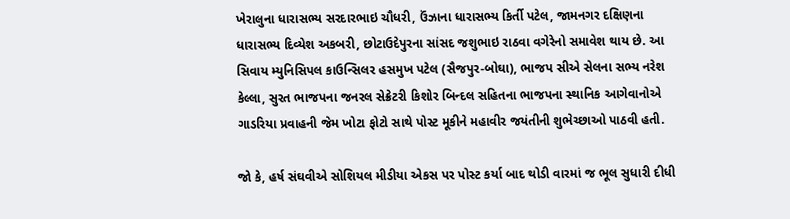ખેરાલુના ધારાસભ્ય સરદારભાઇ ચૌધરી, ઉંઝાના ધારાસભ્ય કિર્તી પટેલ, જામનગર દક્ષિણના ધારાસભ્ય દિવ્યેશ અકબરી, છોટાઉદેપુરના સાંસદ જશુભાઇ રાઠવા વગેરેનો સમાવેશ થાય છે. આ સિવાય મ્યુનિસિપલ કાઉન્સિલર હસમુખ પટેલ (સૈજપુર-બોઘા), ભાજપ સીએ સેલના સભ્ય નરેશ કેલ્લા, સુરત ભાજપના જનરલ સેક્રેટરી કિશોર બિન્દલ સહિતના ભાજપના સ્થાનિક આગેવાનોએ ગાડરિયા પ્રવાહની જેમ ખોટા ફોટો સાથે પોસ્ટ મૂકીને મહાવીર જયંતીની શુભેચ્છાઓ પાઠવી હતી.

જો કે, હર્ષ સંઘવીએ સોશિયલ મીડીયા એકસ પર પોસ્ટ કર્યા બાદ થોડી વારમાં જ ભૂલ સુધારી દીધી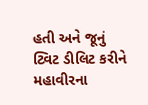હતી અને જૂનું ટ્વિટ ડીલિટ કરીને મહાવીરના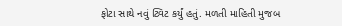ફોટા સાથે નવું ટ્વિટ કર્યું હતું. મળતી માહિતી મુજબ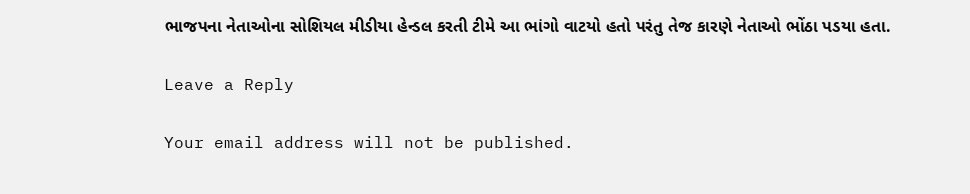ભાજપના નેતાઓના સોશિયલ મીડીયા હેન્ડલ કરતી ટીમે આ ભાંગો વાટયો હતો પરંતુ તેજ કારણે નેતાઓ ભોંઠા પડયા હતા.

Leave a Reply

Your email address will not be published.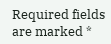Required fields are marked *